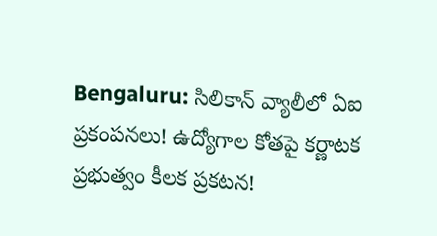Bengaluru: సిలికాన్ వ్యాలీలో ఏఐ ప్రకంపనలు! ఉద్యోగాల కోతపై కర్ణాటక ప్రభుత్వం కీలక ప్రకటన!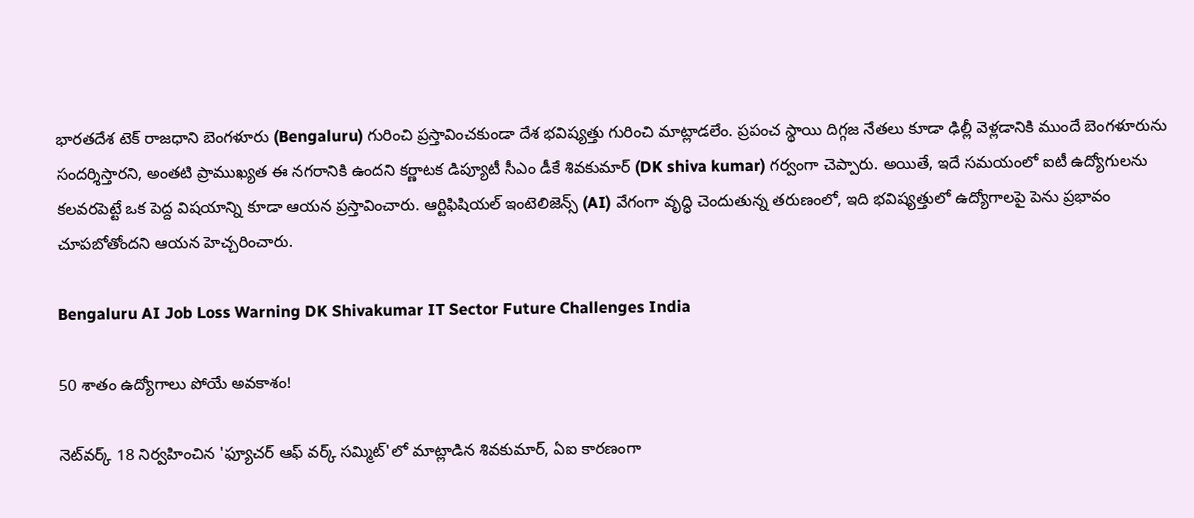భారతదేశ టెక్ రాజధాని బెంగళూరు (Bengaluru) గురించి ప్రస్తావించకుండా దేశ భవిష్యత్తు గురించి మాట్లాడలేం. ప్రపంచ స్థాయి దిగ్గజ నేతలు కూడా ఢిల్లీ వెళ్లడానికి ముందే బెంగళూరును సందర్శిస్తారని, అంతటి ప్రాముఖ్యత ఈ నగరానికి ఉందని కర్ణాటక డిప్యూటీ సీఎం డీకే శివకుమార్ (DK shiva kumar) గర్వంగా చెప్పారు. అయితే, ఇదే సమయంలో ఐటీ ఉద్యోగులను కలవరపెట్టే ఒక పెద్ద విషయాన్ని కూడా ఆయన ప్రస్తావించారు. ఆర్టిఫిషియల్ ఇంటెలిజెన్స్ (AI) వేగంగా వృద్ధి చెందుతున్న తరుణంలో, ఇది భవిష్యత్తులో ఉద్యోగాలపై పెను ప్రభావం చూపబోతోందని ఆయన హెచ్చరించారు.

Bengaluru AI Job Loss Warning DK Shivakumar IT Sector Future Challenges India

50 శాతం ఉద్యోగాలు పోయే అవకాశం!

నెట్‌వర్క్ 18 నిర్వహించిన 'ఫ్యూచర్ ఆఫ్ వర్క్ సమ్మిట్'లో మాట్లాడిన శివకుమార్, ఏఐ కారణంగా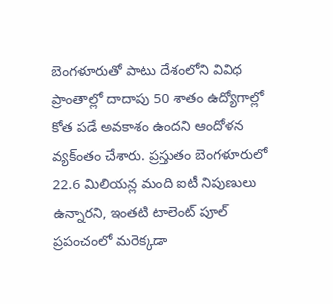బెంగళూరుతో పాటు దేశంలోని వివిధ ప్రాంతాల్లో దాదాపు 50 శాతం ఉద్యోగాల్లో కోత పడే అవకాశం ఉందని ఆందోళన వ్యక్ంతం చేశారు. ప్రస్తుతం బెంగళూరులో 22.6 మిలియన్ల మంది ఐటీ నిపుణులు ఉన్నారని, ఇంతటి టాలెంట్ పూల్ ప్రపంచంలో మరెక్కడా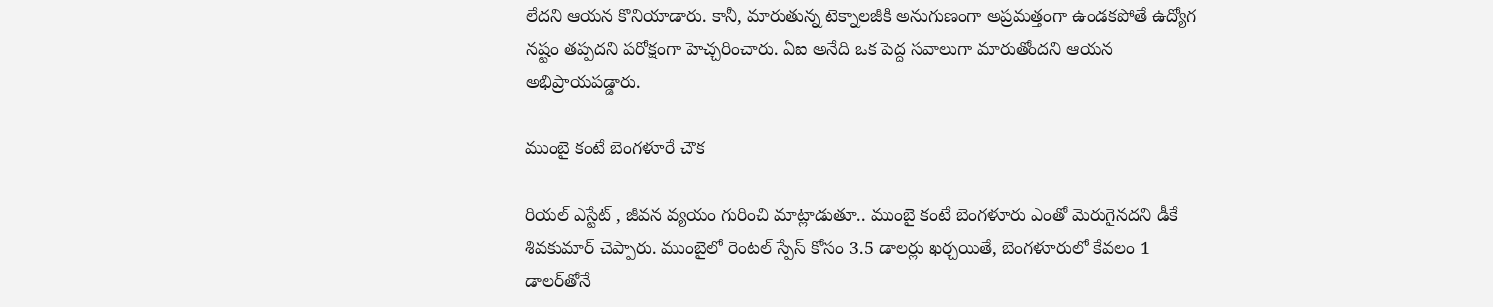లేదని ఆయన కొనియాడారు. కానీ, మారుతున్న టెక్నాలజీకి అనుగుణంగా అప్రమత్తంగా ఉండకపోతే ఉద్యోగ నష్టం తప్పదని పరోక్షంగా హెచ్చరించారు. ఏఐ అనేది ఒక పెద్ద సవాలుగా మారుతోందని ఆయన అభిప్రాయపడ్డారు.

ముంబై కంటే బెంగళూరే చౌక

రియల్ ఎస్టేట్ , జీవన వ్యయం గురించి మాట్లాడుతూ.. ముంబై కంటే బెంగళూరు ఎంతో మెరుగైనదని డీకే శివకుమార్ చెప్పారు. ముంబైలో రెంటల్ స్పేస్ కోసం 3.5 డాలర్లు ఖర్చయితే, బెంగళూరులో కేవలం 1 డాలర్‌తోనే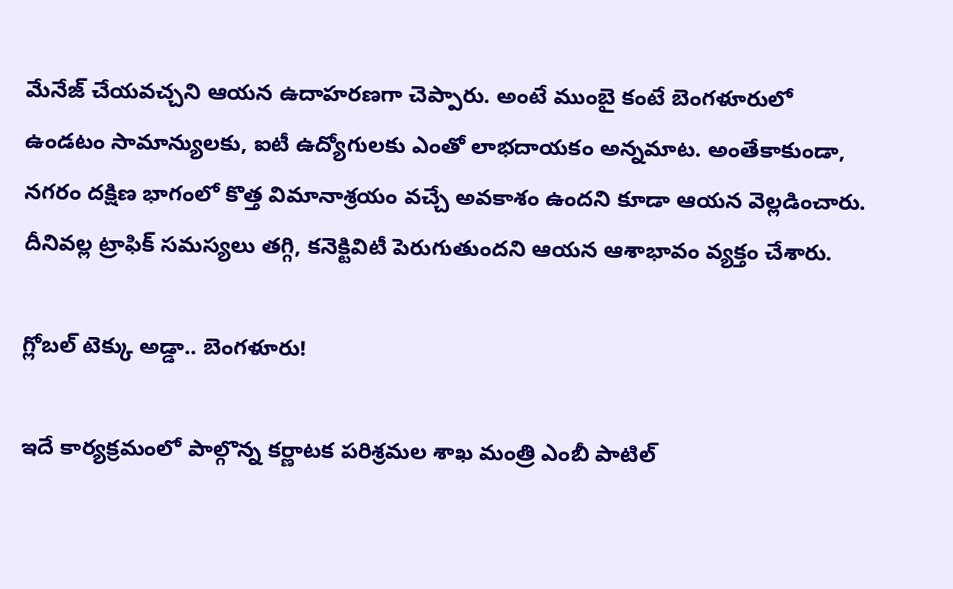మేనేజ్ చేయవచ్చని ఆయన ఉదాహరణగా చెప్పారు. అంటే ముంబై కంటే బెంగళూరులో ఉండటం సామాన్యులకు, ఐటీ ఉద్యోగులకు ఎంతో లాభదాయకం అన్నమాట. అంతేకాకుండా, నగరం దక్షిణ భాగంలో కొత్త విమానాశ్రయం వచ్చే అవకాశం ఉందని కూడా ఆయన వెల్లడించారు. దీనివల్ల ట్రాఫిక్ సమస్యలు తగ్గి, కనెక్టివిటీ పెరుగుతుందని ఆయన ఆశాభావం వ్యక్తం చేశారు.

గ్లోబల్ టెక్కు అడ్డా.. బెంగళూరు!

ఇదే కార్యక్రమంలో పాల్గొన్న కర్ణాటక పరిశ్రమల శాఖ మంత్రి ఎంబీ పాటిల్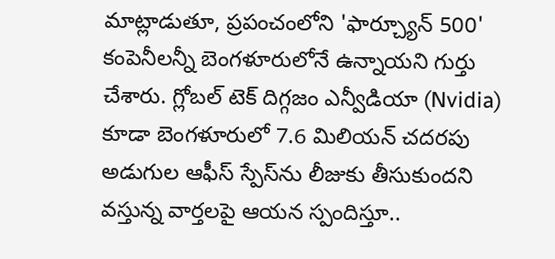మాట్లాడుతూ, ప్రపంచంలోని 'ఫార్చ్యూన్ 500' కంపెనీలన్నీ బెంగళూరులోనే ఉన్నాయని గుర్తు చేశారు. గ్లోబల్ టెక్ దిగ్గజం ఎన్వీడియా (Nvidia) కూడా బెంగళూరులో 7.6 మిలియన్ చదరపు అడుగుల ఆఫీస్ స్పేస్‌ను లీజుకు తీసుకుందని వస్తున్న వార్తలపై ఆయన స్పందిస్తూ..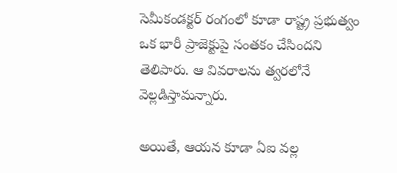సెమీకండక్టర్ రంగంలో కూడా రాష్ట్ర ప్రభుత్వం ఒక భారీ ప్రాజెక్టుపై సంతకం చేసిందని తెలిపారు. ఆ వివరాలను త్వరలోనే వెల్లడిస్తామన్నారు.

అయితే, ఆయన కూడా ఏఐ వల్ల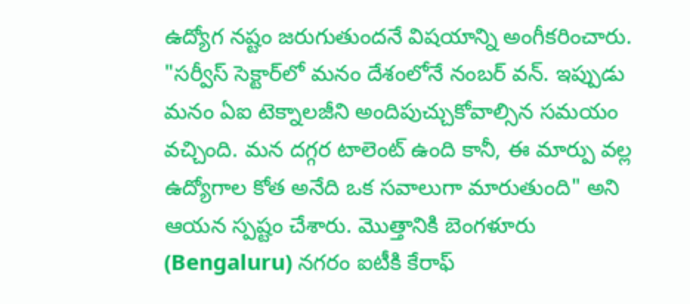ఉద్యోగ నష్టం జరుగుతుందనే విషయాన్ని అంగీకరించారు. "సర్వీస్ సెక్టార్‌లో మనం దేశంలోనే నంబర్ వన్. ఇప్పుడు మనం ఏఐ టెక్నాలజీని అందిపుచ్చుకోవాల్సిన సమయం వచ్చింది. మన దగ్గర టాలెంట్ ఉంది కానీ, ఈ మార్పు వల్ల ఉద్యోగాల కోత అనేది ఒక సవాలుగా మారుతుంది" అని ఆయన స్పష్టం చేశారు. మొత్తానికి బెంగళూరు (Bengaluru) నగరం ఐటీకి కేరాఫ్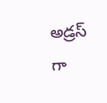అడ్రస్‌ గా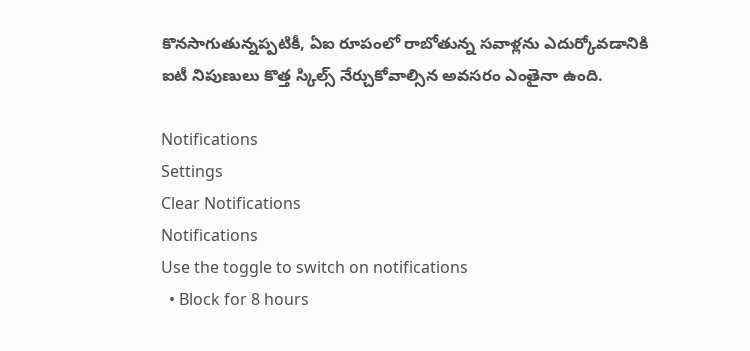కొనసాగుతున్నప్పటికీ, ఏఐ రూపంలో రాబోతున్న సవాళ్లను ఎదుర్కోవడానికి ఐటీ నిపుణులు కొత్త స్కిల్స్ నేర్చుకోవాల్సిన అవసరం ఎంతైనా ఉంది.

Notifications
Settings
Clear Notifications
Notifications
Use the toggle to switch on notifications
  • Block for 8 hours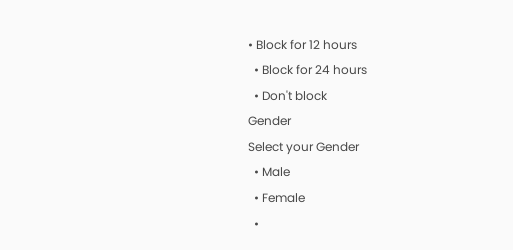• Block for 12 hours
  • Block for 24 hours
  • Don't block
Gender
Select your Gender
  • Male
  • Female
  •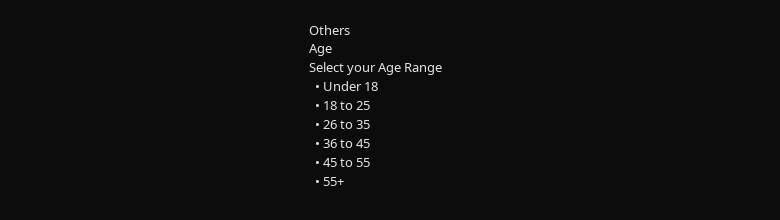Others
Age
Select your Age Range
  • Under 18
  • 18 to 25
  • 26 to 35
  • 36 to 45
  • 45 to 55
  • 55+